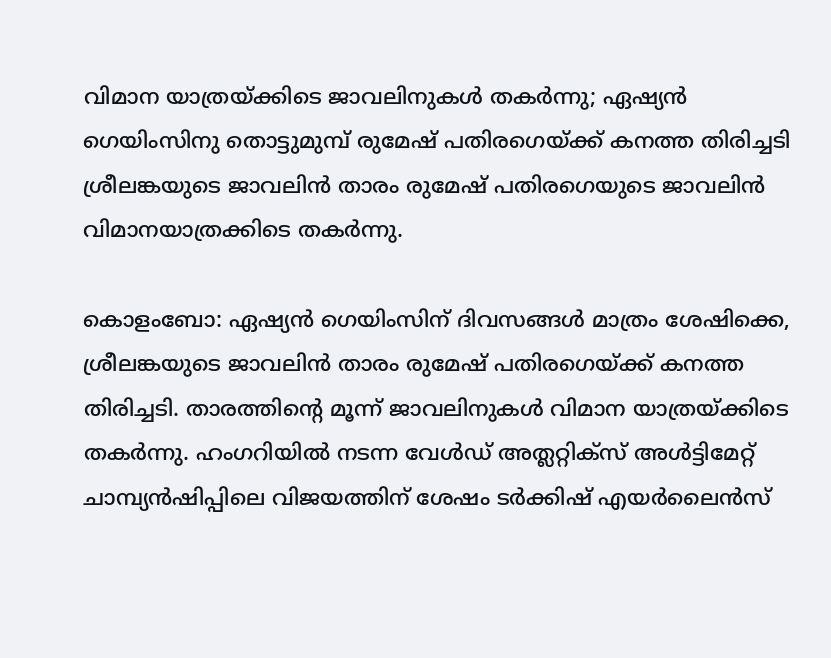വിമാന യാത്രയ്ക്കിടെ ജാവലിനുകൾ തകർന്നു; ഏഷ്യൻ ഗെയിംസിനു തൊട്ടുമുമ്പ് രുമേഷ് പതിരഗെയ്ക്ക് കനത്ത തിരിച്ചടി
ശ്രീലങ്കയുടെ ജാവലിൻ താരം രുമേഷ് പതിരഗെയുടെ ജാവലിൻ വിമാനയാത്രക്കിടെ തകർന്നു.

കൊളംബോ: ഏഷ്യൻ ഗെയിംസിന് ദിവസങ്ങൾ മാത്രം ശേഷിക്കെ, ശ്രീലങ്കയുടെ ജാവലിൻ താരം രുമേഷ് പതിരഗെയ്ക്ക് കനത്ത തിരിച്ചടി. താരത്തിന്റെ മൂന്ന് ജാവലിനുകൾ വിമാന യാത്രയ്ക്കിടെ തകർന്നു. ഹംഗറിയിൽ നടന്ന വേൾഡ് അത്ലറ്റിക്സ് അൾട്ടിമേറ്റ് ചാമ്പ്യൻഷിപ്പിലെ വിജയത്തിന് ശേഷം ടർക്കിഷ് എയർലൈൻസ്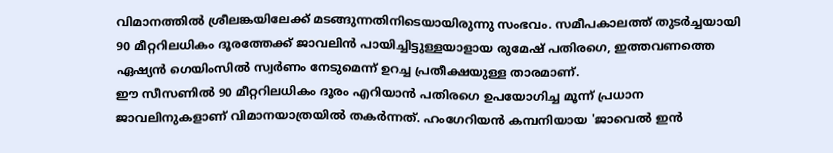വിമാനത്തിൽ ശ്രീലങ്കയിലേക്ക് മടങ്ങുന്നതിനിടെയായിരുന്നു സംഭവം. സമീപകാലത്ത് തുടർച്ചയായി 90 മീറ്ററിലധികം ദൂരത്തേക്ക് ജാവലിൻ പായിച്ചിട്ടുള്ളയാളായ രുമേഷ് പതിരഗെ, ഇത്തവണത്തെ ഏഷ്യൻ ഗെയിംസിൽ സ്വർണം നേടുമെന്ന് ഉറച്ച പ്രതീക്ഷയുള്ള താരമാണ്.
ഈ സീസണിൽ 90 മീറ്ററിലധികം ദൂരം എറിയാൻ പതിരഗെ ഉപയോഗിച്ച മൂന്ന് പ്രധാന ജാവലിനുകളാണ് വിമാനയാത്രയിൽ തകർന്നത്. ഹംഗേറിയൻ കമ്പനിയായ 'ജാവെൽ ഇൻ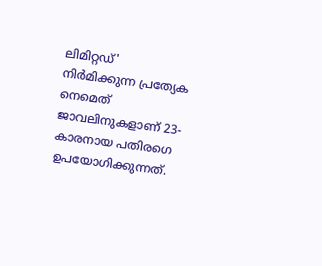ലിമിറ്റഡ്' നിർമിക്കുന്ന പ്രത്യേക നെമെത് ജാവലിനുകളാണ് 23-കാരനായ പതിരഗെ ഉപയോഗിക്കുന്നത്.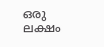ഒരു ലക്ഷം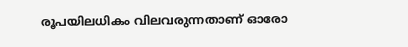രൂപയിലധികം വിലവരുന്നതാണ് ഓരോ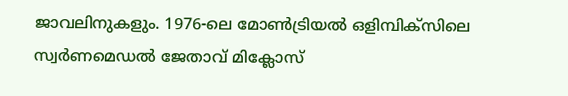ജാവലിനുകളും. 1976-ലെ മോൺട്രിയൽ ഒളിമ്പിക്സിലെ സ്വർണമെഡൽ ജേതാവ് മിക്ലോസ്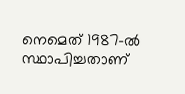നെമെത് 1987-ൽ സ്ഥാപിച്ചതാണ്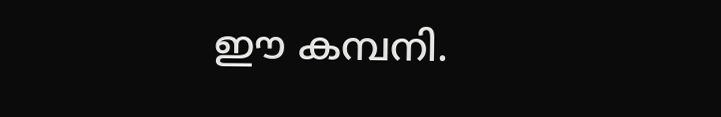ഈ കമ്പനി.